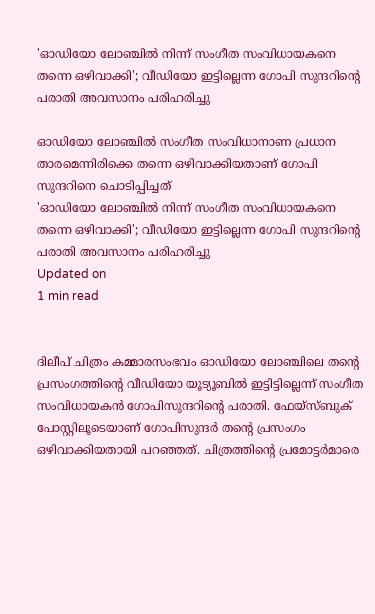'ഓഡിയോ ലോഞ്ചില്‍ നിന്ന് സംഗീത സംവിധായകനെ തന്നെ ഒഴിവാക്കി'; വീഡിയോ ഇട്ടില്ലെന്ന ഗോപി സുന്ദറിന്റെ പരാതി അവസാനം പരിഹരിച്ചു

ഓഡിയോ ലോഞ്ചില്‍ സംഗീത സംവിധാനാണ പ്രധാന താരമെന്നിരിക്കെ തന്നെ ഒഴിവാക്കിയതാണ് ഗോപി സുന്ദറിനെ ചൊടിപ്പിച്ചത്
'ഓഡിയോ ലോഞ്ചില്‍ നിന്ന് സംഗീത സംവിധായകനെ തന്നെ ഒഴിവാക്കി'; വീഡിയോ ഇട്ടില്ലെന്ന ഗോപി സുന്ദറിന്റെ പരാതി അവസാനം പരിഹരിച്ചു
Updated on
1 min read


ദിലീപ് ചിത്രം കമ്മാരസംഭവം ഓഡിയോ ലോഞ്ചിലെ തന്റെ പ്രസംഗത്തിന്റെ വീഡിയോ യൂട്യൂബില്‍ ഇട്ടിട്ടില്ലെന്ന് സംഗീത സംവിധായകന്‍ ഗോപിസുന്ദറിന്റെ പരാതി. ഫേയ്‌സ്ബുക് പോസ്റ്റിലൂടെയാണ് ഗോപിസുന്ദര്‍ തന്റെ പ്രസംഗം ഒഴിവാക്കിയതായി പറഞ്ഞത്. ചിത്രത്തിന്റെ പ്രമോട്ടര്‍മാരെ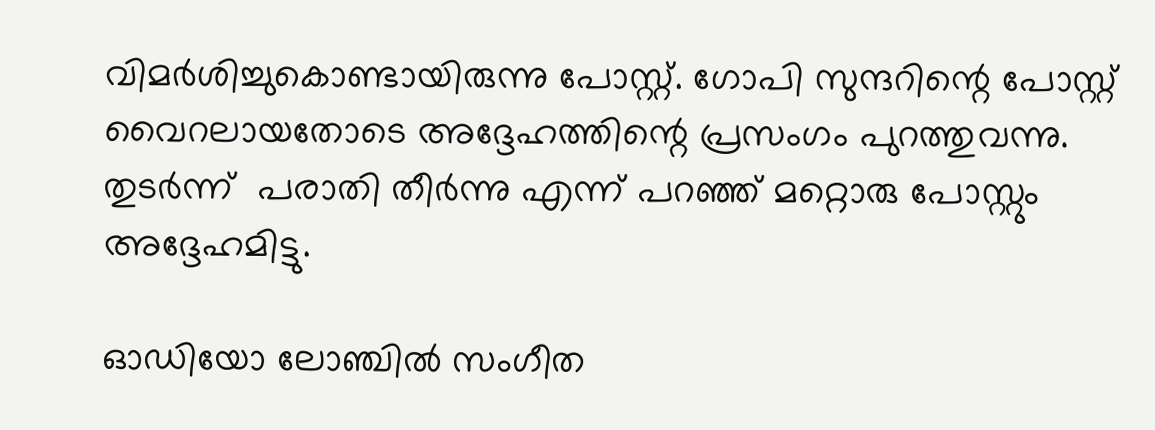വിമര്‍ശിച്ചുകൊണ്ടായിരുന്നു പോസ്റ്റ്. ഗോപി സുന്ദറിന്റെ പോസ്റ്റ് വൈറലായതോടെ അദ്ദേഹത്തിന്റെ പ്രസംഗം പുറത്തുവന്നു. തുടര്‍ന്ന്  പരാതി തീര്‍ന്നു എന്ന് പറഞ്ഞ് മറ്റൊരു പോസ്റ്റും അദ്ദേഹമിട്ടു.

ഓഡിയോ ലോഞ്ചില്‍ സംഗീത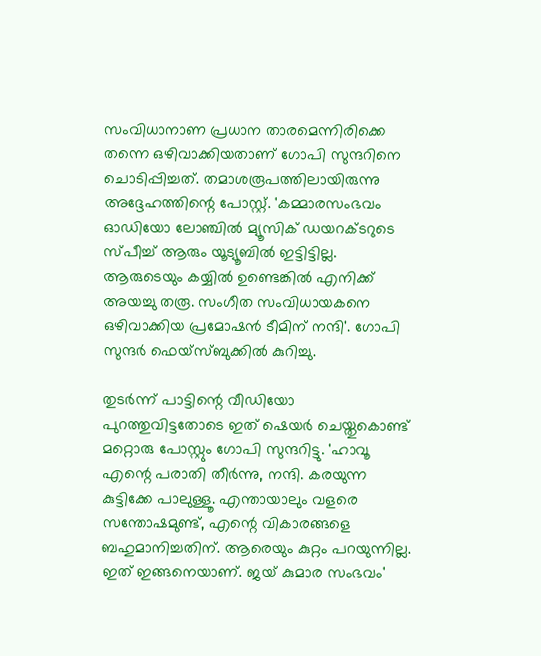സംവിധാനാണ പ്രധാന താരമെന്നിരിക്കെ തന്നെ ഒഴിവാക്കിയതാണ് ഗോപി സുന്ദറിനെ ചൊടിപ്പിച്ചത്. തമാശരൂപത്തിലായിരുന്നു അദ്ദേഹത്തിന്റെ പോസ്റ്റ്. 'കമ്മാരസംഭവം ഓഡിയോ ലോഞ്ചില്‍ മ്യൂസിക് ഡയറക്ടറുടെ സ്പീച്ച് ആരും യൂട്യൂബില്‍ ഇട്ടിട്ടില്ല. ആരുടെയും കയ്യില്‍ ഉണ്ടെങ്കില്‍ എനിക്ക് അയച്ചു തരൂ. സംഗീത സംവിധായകനെ ഒഴിവാക്കിയ പ്രമോഷന്‍ ടീമിന് നന്ദി'. ഗോപി സുന്ദര്‍ ഫെയ്‌സ്ബുക്കില്‍ കുറിച്ചു.

തുടര്‍ന്ന് പാട്ടിന്റെ വീഡിയോ പുറത്തുവിട്ടതോടെ ഇത് ഷെയര്‍ ചെയ്തുകൊണ്ട് മറ്റൊരു പോസ്റ്റും ഗോപി സുന്ദറിട്ടു. 'ഹാവൂ എന്റെ പരാതി തീര്‍ന്നു, നന്ദി. കരയുന്ന കുട്ടിക്കേ പാലുള്ളൂ. എന്തായാലും വളരെ സന്തോഷമുണ്ട്, എന്റെ വികാരങ്ങളെ ബഹുമാനിച്ചതിന്. ആരെയും കുറ്റം പറയുന്നില്ല. ഇത് ഇങ്ങനെയാണ്. ജയ് കുമാര സംഭവം'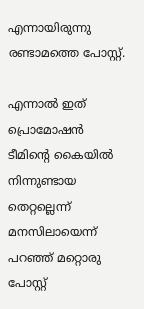എന്നായിരുന്നു രണ്ടാമത്തെ പോസ്റ്റ്.

എന്നാല്‍ ഇത് പ്രൊമോഷന്‍ ടീമിന്റെ കൈയില്‍ നിന്നുണ്ടായ തെറ്റല്ലെന്ന് മനസിലായെന്ന് പറഞ്ഞ് മറ്റൊരു പോസ്റ്റ്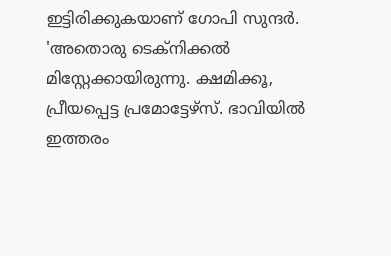ഇട്ടിരിക്കുകയാണ് ഗോപി സുന്ദര്‍. 'അതൊരു ടെക്‌നിക്കല്‍ മിസ്റ്റേക്കായിരുന്നു. ക്ഷമിക്കൂ, പ്രീയപ്പെട്ട പ്രമോട്ടേഴ്‌സ്. ഭാവിയില്‍ ഇത്തരം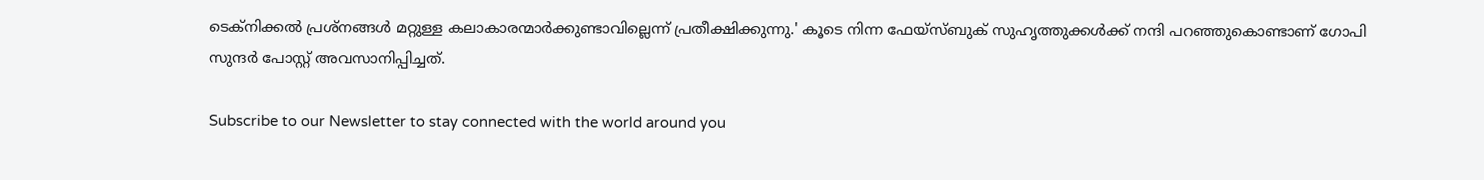ടെക്‌നിക്കല്‍ പ്രശ്‌നങ്ങള്‍ മറ്റുള്ള കലാകാരന്മാര്‍ക്കുണ്ടാവില്ലെന്ന് പ്രതീക്ഷിക്കുന്നു.' കൂടെ നിന്ന ഫേയ്‌സ്ബുക് സുഹൃത്തുക്കള്‍ക്ക് നന്ദി പറഞ്ഞുകൊണ്ടാണ് ഗോപി സുന്ദര്‍ പോസ്റ്റ് അവസാനിപ്പിച്ചത്.

Subscribe to our Newsletter to stay connected with the world around you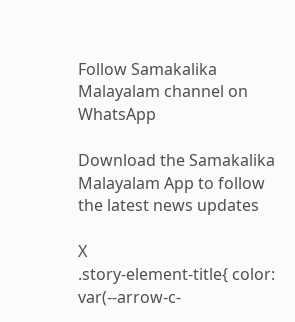Follow Samakalika Malayalam channel on WhatsApp

Download the Samakalika Malayalam App to follow the latest news updates

X
.story-element-title{ color: var(--arrow-c-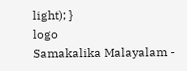light); }
logo
Samakalika Malayalam -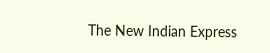The New Indian Express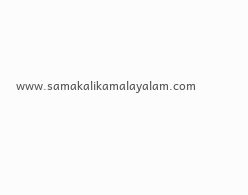www.samakalikamalayalam.com